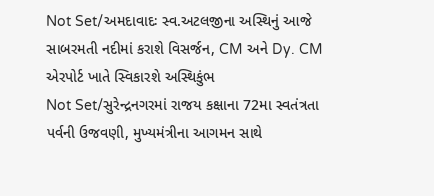Not Set/અમદાવાદઃ સ્વ.અટલજીના અસ્થિનું આજે સાબરમતી નદીમાં કરાશે વિસર્જન, CM અને Dy. CM એરપોર્ટ ખાતે સ્વિકારશે અસ્થિકુંભ
Not Set/સુરેન્દ્રનગરમાં રાજય કક્ષાના 72મા સ્વતંત્રતા પર્વની ઉજવણી, મુખ્યમંત્રીના આગમન સાથે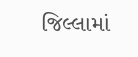જિલ્લામાં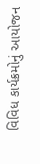વિવિધ કાર્યક્રમોનું આયોજન